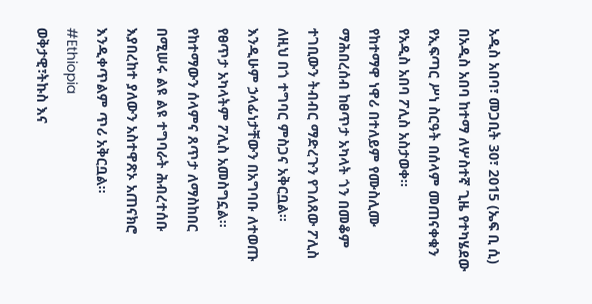አዲስ አበባ፣ መጋቢት 30፣ 2015 (ኤፍ ቢ ሲ) በአዲስ አበባ ከተማ ለሦስተኛ ጊዜ የተካሄደው የኢፍጣር ሥነ ስርዓት በሰላም መጠናቀቁን የአዲስ አበባ ፖሊስ አስታወቀ፡፡
የከተማዋ ነዋሪ በተለይም የሙስሊሙ ማሕበረሰብ ከፀጥታ አካላት ጎን በመቆም ተገቢውን ትብብር ማድረጉን የገለጸው ፖሊስ ለዚህ በጎ ተግባር ምስጋና አቅርቧል፡፡
እንዲሁም ኃላፊነታቸውን በአግባቡ ለተወጡ የፀጥታ አካላትም ፖሊስ አመስግኗል፡፡
የከተማውን ሰላምና ጸጥታ ለማስከበር በሚሠሩ ልዩ ልዩ ተግባራት ሕብረተሰቡ እያበረከተ ያለውን አስተዋጽኦ አጠናክሮ እንዲቀጥልም ጥሪ አቅርቧል፡፡
#Ethiopia
ወቅታዊ፣ትኩስ እና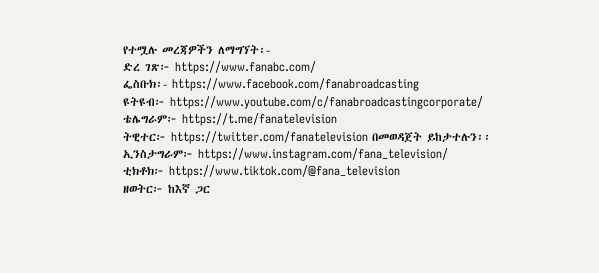የተሟሉ መረጃዎችን ለማግኘት፡-
ድረ ገጽ፦ https://www.fanabc.com/
ፌስቡክ፡- https://www.facebook.com/fanabroadcasting
ዩትዩብ፦ https://www.youtube.com/c/fanabroadcastingcorporate/
ቴሌግራም፦ https://t.me/fanatelevision
ትዊተር፦ https://twitter.com/fanatelevision በመወዳጀት ይከታተሉን፡፡
ኢንስታግራም፦ https://www.instagram.com/fana_television/
ቲክቶክ፦ https://www.tiktok.com/@fana_television
ዘወትር፦ ከእኛ ጋር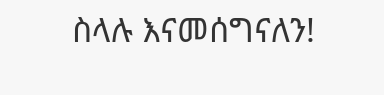ስላሉ እናመሰግናለን!